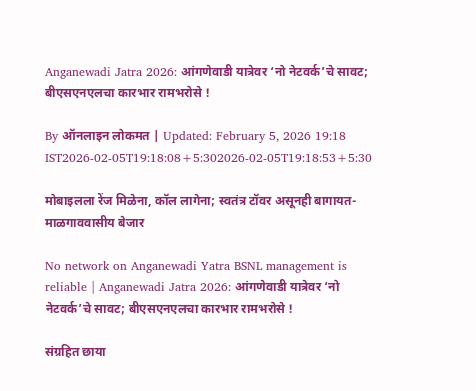Anganewadi Jatra 2026: आंगणेवाडी यात्रेवर ‘नो नेटवर्क’चे सावट; बीएसएनएलचा कारभार रामभरोसे !

By ऑनलाइन लोकमत | Updated: February 5, 2026 19:18 IST2026-02-05T19:18:08+5:302026-02-05T19:18:53+5:30

मोबाइलला रेंज मिळेना, कॉल लागेना; स्वतंत्र टॉवर असूनही बागायत-माळगाववासीय बेजार

No network on Anganewadi Yatra BSNL management is reliable | Anganewadi Jatra 2026: आंगणेवाडी यात्रेवर ‘नो नेटवर्क’चे सावट; बीएसएनएलचा कारभार रामभरोसे !

संग्रहित छाया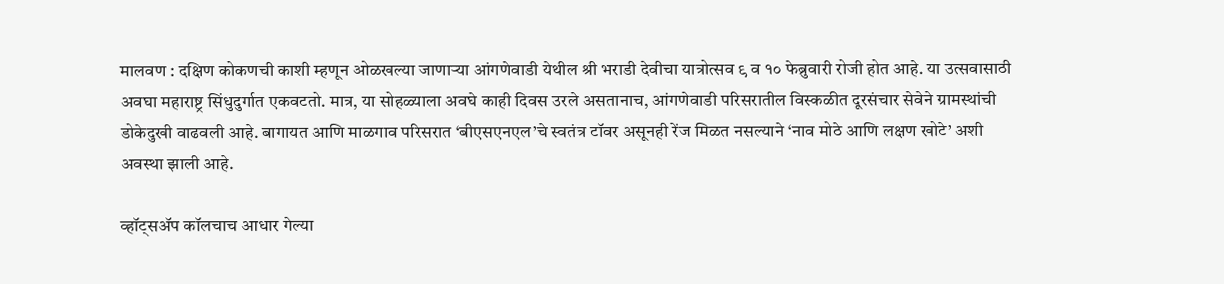मालवण : दक्षिण कोकणची काशी म्हणून ओळखल्या जाणाऱ्या आंगणेवाडी येथील श्री भराडी देवीचा यात्रोत्सव ९ व १० फेब्रुवारी रोजी होत आहे. या उत्सवासाठी अवघा महाराष्ट्र सिंधुदुर्गात एकवटतो. मात्र, या सोहळ्याला अवघे काही दिवस उरले असतानाच, आंगणेवाडी परिसरातील विस्कळीत दूरसंचार सेवेने ग्रामस्थांची डोकेदुखी वाढवली आहे. बागायत आणि माळगाव परिसरात ‘बीएसएनएल’चे स्वतंत्र टॉवर असूनही रेंज मिळत नसल्याने ‘नाव मोठे आणि लक्षण खोटे’ अशी अवस्था झाली आहे.

व्हॉट्सॲप कॉलचाच आधार गेल्या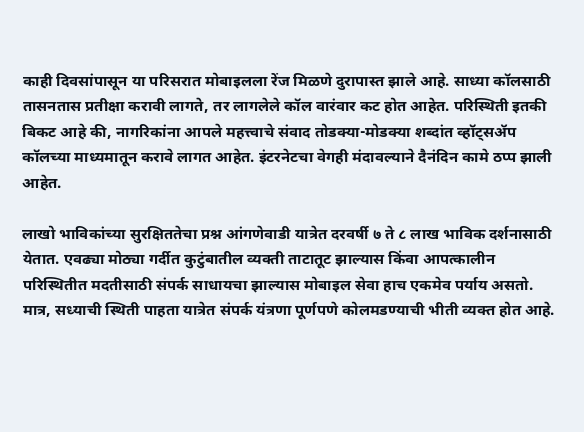काही दिवसांपासून या परिसरात मोबाइलला रेंज मिळणे दुरापास्त झाले आहे. साध्या कॉलसाठी तासनतास प्रतीक्षा करावी लागते, तर लागलेले कॉल वारंवार कट होत आहेत. परिस्थिती इतकी बिकट आहे की, नागरिकांना आपले महत्त्वाचे संवाद तोडक्या-मोडक्या शब्दांत व्हॉट्सॲप कॉलच्या माध्यमातून करावे लागत आहेत. इंटरनेटचा वेगही मंदावल्याने दैनंदिन कामे ठप्प झाली आहेत.

लाखो भाविकांच्या सुरक्षिततेचा प्रश्न आंगणेवाडी यात्रेत दरवर्षी ७ ते ८ लाख भाविक दर्शनासाठी येतात. एवढ्या मोठ्या गर्दीत कुटुंबातील व्यक्ती ताटातूट झाल्यास किंवा आपत्कालीन परिस्थितीत मदतीसाठी संपर्क साधायचा झाल्यास मोबाइल सेवा हाच एकमेव पर्याय असतो. मात्र, सध्याची स्थिती पाहता यात्रेत संपर्क यंत्रणा पूर्णपणे कोलमडण्याची भीती व्यक्त होत आहे.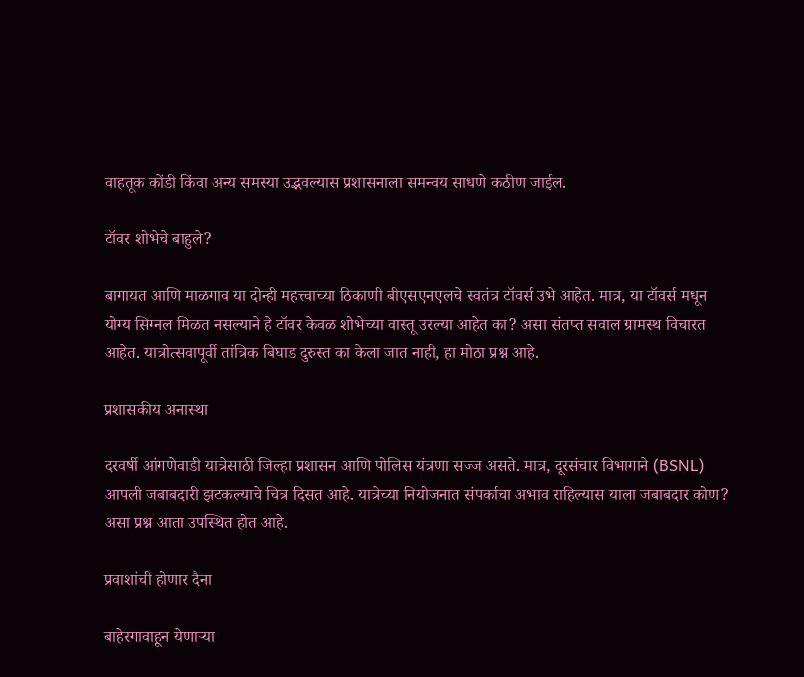वाहतूक कोंडी किंवा अन्य समस्या उद्भवल्यास प्रशासनाला समन्वय साधणे कठीण जाईल.

टॉवर शोभेचे बाहुले?

बागायत आणि माळगाव या दोन्ही महत्त्वाच्या ठिकाणी बीएसएनएलचे स्वतंत्र टॉवर्स उभे आहेत. मात्र, या टॉवर्स मधून योग्य सिग्नल मिळत नसल्याने हे टॉवर केवळ शोभेच्या वास्तू उरल्या आहेत का? असा संतप्त सवाल ग्रामस्थ विचारत आहेत. यात्रोत्सवापूर्वी तांत्रिक बिघाड दुरुस्त का केला जात नाही, हा मोठा प्रश्न आहे.

प्रशासकीय अनास्था

दरवर्षी आंगणेवाडी यात्रेसाठी जिल्हा प्रशासन आणि पोलिस यंत्रणा सज्ज असते. मात्र, दूरसंचार विभागाने (BSNL) आपली जबाबदारी झटकल्याचे चित्र दिसत आहे. यात्रेच्या नियोजनात संपर्काचा अभाव राहिल्यास याला जबाबदार कोण? असा प्रश्न आता उपस्थित होत आहे.

प्रवाशांची होणार दैना

बाहेरगावाहून येणाऱ्या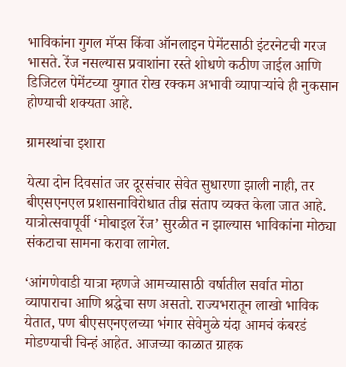भाविकांना गुगल मॅप्स किंवा ऑनलाइन पेमेंटसाठी इंटरनेटची गरज भासते. रेंज नसल्यास प्रवाशांना रस्ते शोधणे कठीण जाईल आणि डिजिटल पेमेंटच्या युगात रोख रक्कम अभावी व्यापाऱ्यांचे ही नुकसान होण्याची शक्यता आहे.

ग्रामस्थांचा इशारा

येत्या दोन दिवसांत जर दूरसंचार सेवेत सुधारणा झाली नाही, तर बीएसएनएल प्रशासनाविरोधात तीव्र संताप व्यक्त केला जात आहे. यात्रोत्सवापूर्वी ‘मोबाइल रेंज’ सुरळीत न झाल्यास भाविकांना मोठ्या संकटाचा सामना करावा लागेल.

‘आंगणेवाडी यात्रा म्हणजे आमच्यासाठी वर्षातील सर्वात मोठा व्यापाराचा आणि श्रद्धेचा सण असतो. राज्यभरातून लाखो भाविक येतात, पण बीएसएनएलच्या भंगार सेवेमुळे यंदा आमचं कंबरडं मोडण्याची चिन्हं आहेत. आजच्या काळात ग्राहक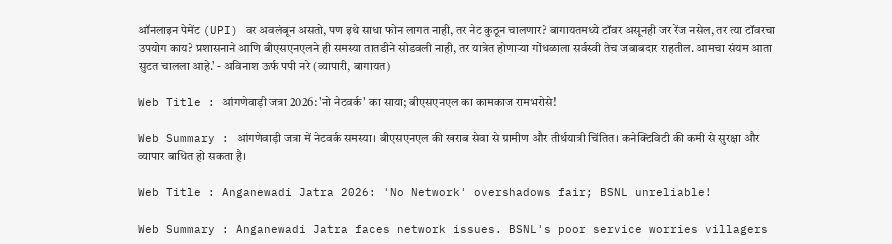ऑनलाइन पेमेंट (UPI) वर अवलंबून असतो, पण इथे साधा फोन लागत नाही, तर नेट कुठून चालणार? बागायतमध्ये टॉवर असूनही जर रेंज नसेल, तर त्या टॉवरचा उपयोग काय? प्रशासनाने आणि बीएसएनएलने ही समस्या तातडीने सोडवली नाही, तर यात्रेत होणाऱ्या गोंधळाला सर्वस्वी तेच जबाबदार राहतील. आमचा संयम आता सुटत चालला आहे.’ - अविनाश ऊर्फ पपी नरे (व्यापारी, बागायत)

Web Title : आंगणेवाड़ी जत्रा 2026: 'नो नेटवर्क' का साया; बीएसएनएल का कामकाज रामभरोसे!

Web Summary : आंगणेवाड़ी जत्रा में नेटवर्क समस्या। बीएसएनएल की खराब सेवा से ग्रामीण और तीर्थयात्री चिंतित। कनेक्टिविटी की कमी से सुरक्षा और व्यापार बाधित हो सकता है।

Web Title : Anganewadi Jatra 2026: 'No Network' overshadows fair; BSNL unreliable!

Web Summary : Anganewadi Jatra faces network issues. BSNL's poor service worries villagers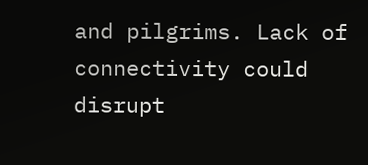and pilgrims. Lack of connectivity could disrupt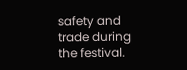safety and trade during the festival.